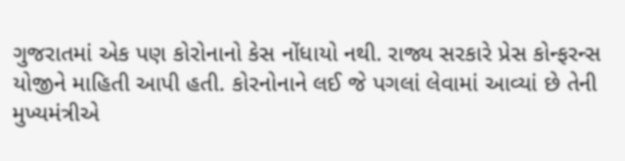ગુજરાતમાં એક પણ કોરોનાનો કેસ નોંધાયો નથી. રાજ્ય સરકારે પ્રેસ કોન્ફરન્સ યોજીને માહિતી આપી હતી. કોરનોનાને લઈ જે પગલાં લેવામાં આવ્યાં છે તેની મુખ્યમંત્રીએ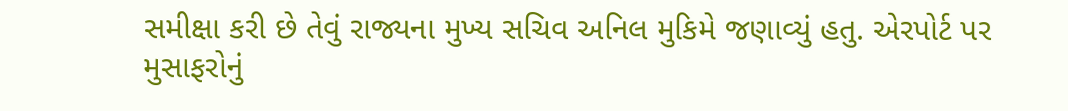સમીક્ષા કરી છે તેવું રાજ્યના મુખ્ય સચિવ અનિલ મુકિમે જણાવ્યું હતુ. એરપોર્ટ પર મુસાફરોનું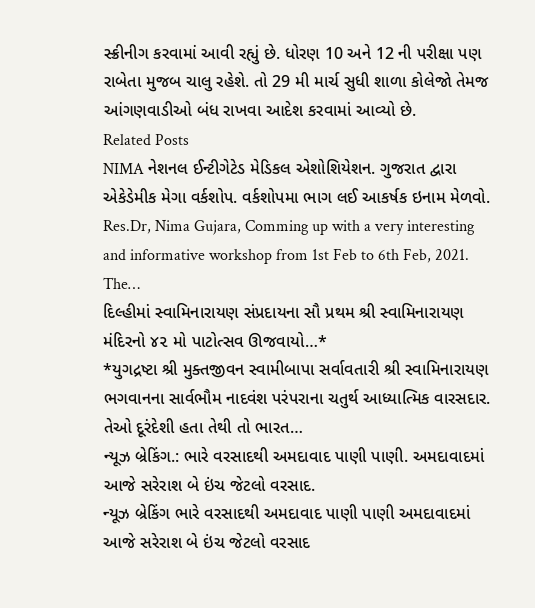સ્ક્રીનીગ કરવામાં આવી રહ્યું છે. ધોરણ 10 અને 12 ની પરીક્ષા પણ રાબેતા મુજબ ચાલુ રહેશે. તો 29 મી માર્ચ સુધી શાળા કોલેજો તેમજ આંગણવાડીઓ બંધ રાખવા આદેશ કરવામાં આવ્યો છે.
Related Posts
NIMA નેશનલ ઈન્ટીગેટેડ મેડિકલ એશોશિયેશન. ગુજરાત દ્વારા એકેડેમીક મેગા વર્કશોપ. વર્કશોપમા ભાગ લઈ આકર્ષક ઇનામ મેળવો.
Res.Dr, Nima Gujara, Comming up with a very interesting and informative workshop from 1st Feb to 6th Feb, 2021. The…
દિલ્હીમાં સ્વામિનારાયણ સંપ્રદાયના સૌ પ્રથમ શ્રી સ્વામિનારાયણ મંદિરનો ૪૨ મો પાટોત્સવ ઊજવાયો…*
*યુગદ્રષ્ટા શ્રી મુક્તજીવન સ્વામીબાપા સર્વાવતારી શ્રી સ્વામિનારાયણ ભગવાનના સાર્વભૌમ નાદવંશ પરંપરાના ચતુર્થ આધ્યાત્મિક વારસદાર. તેઓ દૂરંદેશી હતા તેથી તો ભારત…
ન્યૂઝ બ્રેકિંગ.: ભારે વરસાદથી અમદાવાદ પાણી પાણી. અમદાવાદમાં આજે સરેરાશ બે ઇંચ જેટલો વરસાદ.
ન્યૂઝ બ્રેકિંગ ભારે વરસાદથી અમદાવાદ પાણી પાણી અમદાવાદમાં આજે સરેરાશ બે ઇંચ જેટલો વરસાદ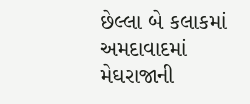છેલ્લા બે કલાકમાં અમદાવાદમાં મેઘરાજાની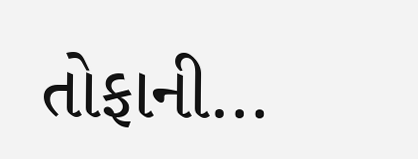તોફાની…